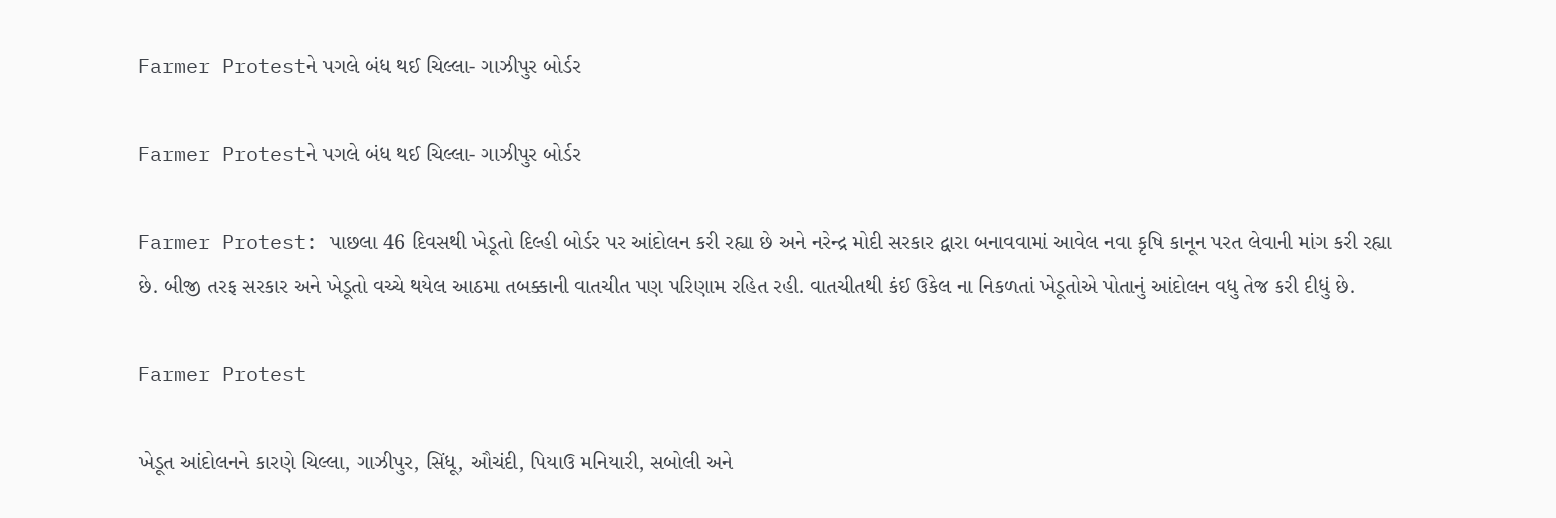Farmer Protestને પગલે બંધ થઈ ચિલ્લા- ગાઝીપુર બોર્ડર

Farmer Protestને પગલે બંધ થઈ ચિલ્લા- ગાઝીપુર બોર્ડર

Farmer Protest: પાછલા 46 દિવસથી ખેડૂતો દિલ્હી બોર્ડર પર આંદોલન કરી રહ્યા છે અને નરેન્દ્ર મોદી સરકાર દ્વારા બનાવવામાં આવેલ નવા કૃષિ કાનૂન પરત લેવાની માંગ કરી રહ્યા છે. બીજી તરફ સરકાર અને ખેડૂતો વચ્ચે થયેલ આઠમા તબક્કાની વાતચીત પણ પરિણામ રહિત રહી. વાતચીતથી કંઈ ઉકેલ ના નિકળતાં ખેડૂતોએ પોતાનું આંદોલન વધુ તેજ કરી દીધું છે.

Farmer Protest

ખેડૂત આંદોલનને કારણે ચિલ્લા, ગાઝીપુર, સિંધૂ, ઔચંદી, પિયાઉ મનિયારી, સબોલી અને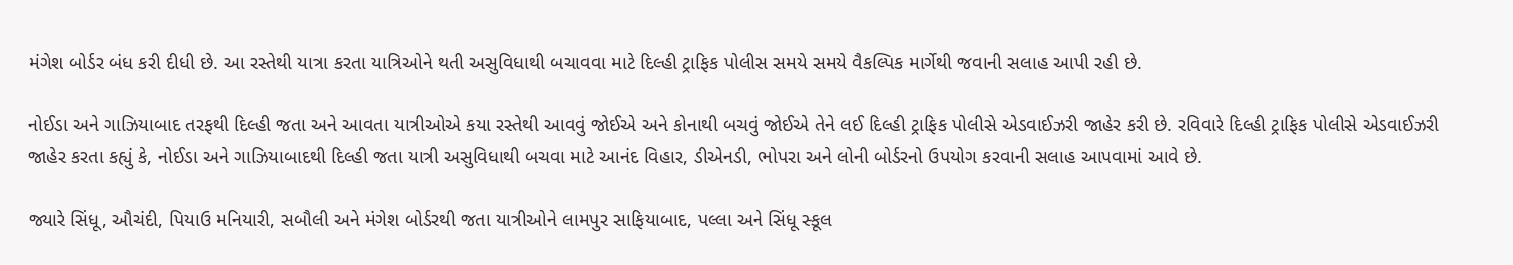મંગેશ બોર્ડર બંધ કરી દીધી છે. આ રસ્તેથી યાત્રા કરતા યાત્રિઓને થતી અસુવિધાથી બચાવવા માટે દિલ્હી ટ્રાફિક પોલીસ સમયે સમયે વૈકલ્પિક માર્ગેથી જવાની સલાહ આપી રહી છે.

નોઈડા અને ગાઝિયાબાદ તરફથી દિલ્હી જતા અને આવતા યાત્રીઓએ કયા રસ્તેથી આવવું જોઈએ અને કોનાથી બચવું જોઈએ તેને લઈ દિલ્હી ટ્રાફિક પોલીસે એડવાઈઝરી જાહેર કરી છે. રવિવારે દિલ્હી ટ્રાફિક પોલીસે એડવાઈઝરી જાહેર કરતા કહ્યું કે, નોઈડા અને ગાઝિયાબાદથી દિલ્હી જતા યાત્રી અસુવિધાથી બચવા માટે આનંદ વિહાર, ડીએનડી, ભોપરા અને લોની બોર્ડરનો ઉપયોગ કરવાની સલાહ આપવામાં આવે છે.

જ્યારે સિંધૂ, ઔચંદી, પિયાઉ મનિયારી, સબૌલી અને મંગેશ બોર્ડરથી જતા યાત્રીઓને લામપુર સાફિયાબાદ, પલ્લા અને સિંધૂ સ્કૂલ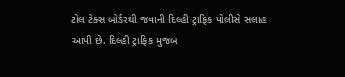ટોલ ટેક્સ બોર્ડરથી જવાની દિલ્હી ટ્રાફિક પોલીસે સલાહ આપી છે. દિલ્હી ટ્રાફિક મુજબ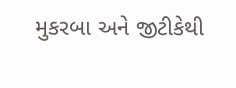મુકરબા અને જીટીકેથી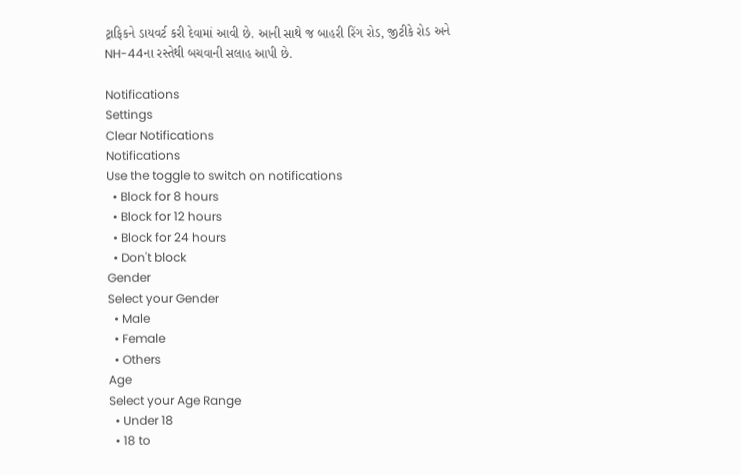ટ્રાફિકને ડાયવર્ટ કરી દેવામાં આવી છે. આની સાથે જ બાહરી રિંગ રોડ, જીટીકે રોડ અને NH-44ના રસ્તેથી બચવાની સલાહ આપી છે.

Notifications
Settings
Clear Notifications
Notifications
Use the toggle to switch on notifications
  • Block for 8 hours
  • Block for 12 hours
  • Block for 24 hours
  • Don't block
Gender
Select your Gender
  • Male
  • Female
  • Others
Age
Select your Age Range
  • Under 18
  • 18 to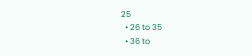25
  • 26 to 35
  • 36 to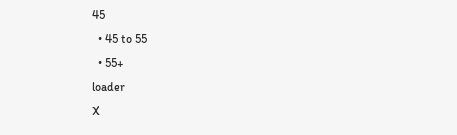45
  • 45 to 55
  • 55+
loader
X